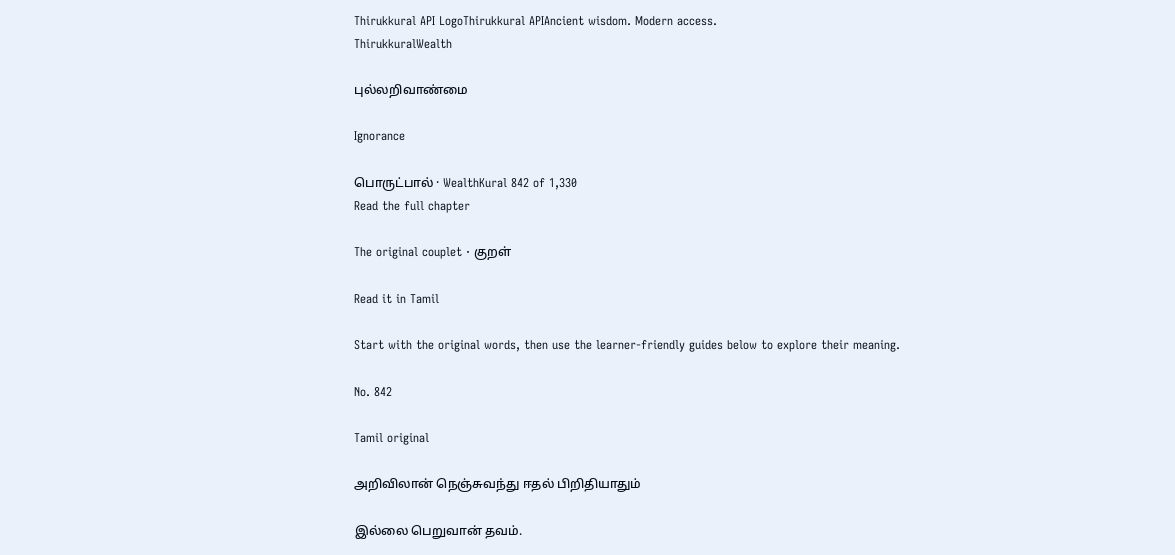Thirukkural API LogoThirukkural APIAncient wisdom. Modern access.
ThirukkuralWealth

புல்லறிவாண்மை

Ignorance

பொருட்பால் · WealthKural 842 of 1,330
Read the full chapter

The original couplet · குறள்

Read it in Tamil

Start with the original words, then use the learner-friendly guides below to explore their meaning.

No. 842

Tamil original

அறிவிலான் நெஞ்சுவந்து ஈதல் பிறிதியாதும்

இல்லை பெறுவான் தவம்.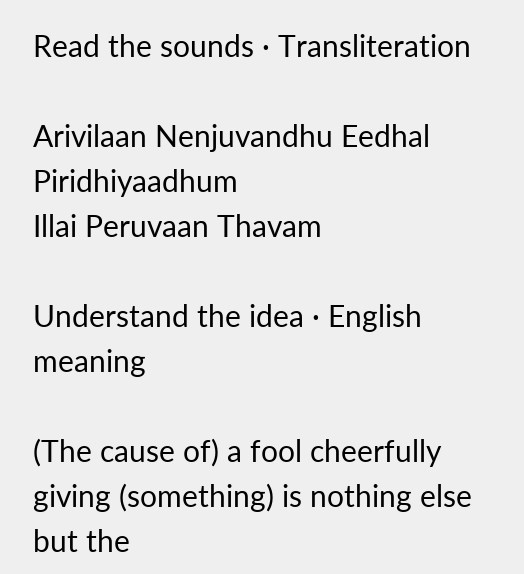Read the sounds · Transliteration

Arivilaan Nenjuvandhu Eedhal Piridhiyaadhum
Illai Peruvaan Thavam

Understand the idea · English meaning

(The cause of) a fool cheerfully giving (something) is nothing else but the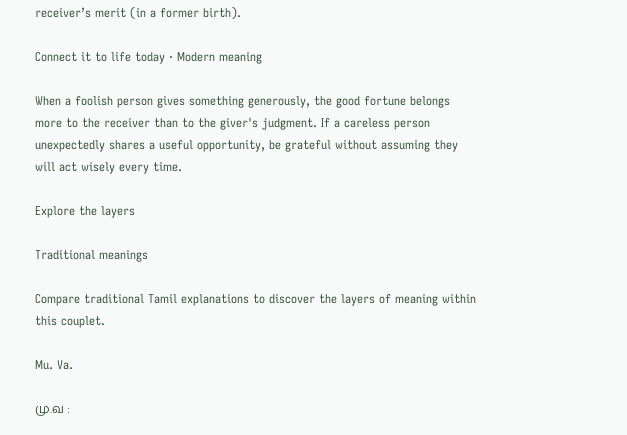receiver’s merit (in a former birth).

Connect it to life today · Modern meaning

When a foolish person gives something generously, the good fortune belongs more to the receiver than to the giver's judgment. If a careless person unexpectedly shares a useful opportunity, be grateful without assuming they will act wisely every time.

Explore the layers

Traditional meanings

Compare traditional Tamil explanations to discover the layers of meaning within this couplet.

Mu. Va.

மு.வ :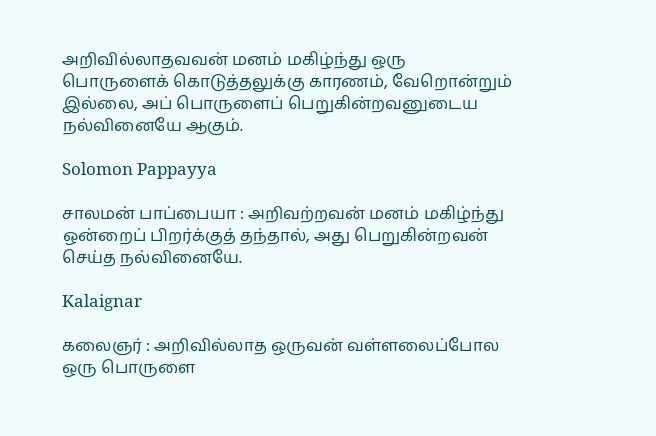அறிவில்லாதவவன் மனம் மகிழ்ந்து ஒரு பொருளைக் கொடுத்தலுக்கு காரணம், வேறொன்றும் இல்லை, அப் பொருளைப் பெறுகின்றவனுடைய நல்வினையே ஆகும்.

Solomon Pappayya

சாலமன் பாப்பையா : அறிவற்றவன் மனம் மகிழ்ந்து ஒன்றைப் பிறர்க்குத் தந்தால், அது பெறுகின்றவன் செய்த நல்வினையே.

Kalaignar

கலைஞர் : அறிவில்லாத ஒருவன் வள்ளலைப்போல ஒரு பொருளை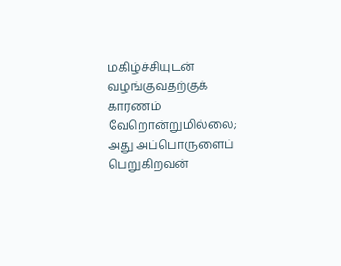மகிழ்ச்சியுடன் வழங்குவதற்குக் காரணம் வேறொன்றுமில்லை; அது அப்பொருளைப் பெறுகிறவன்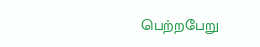பெற்றபேறு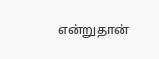என்றுதான்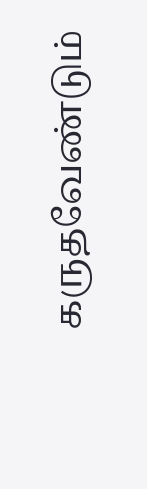கருதவேண்டும்